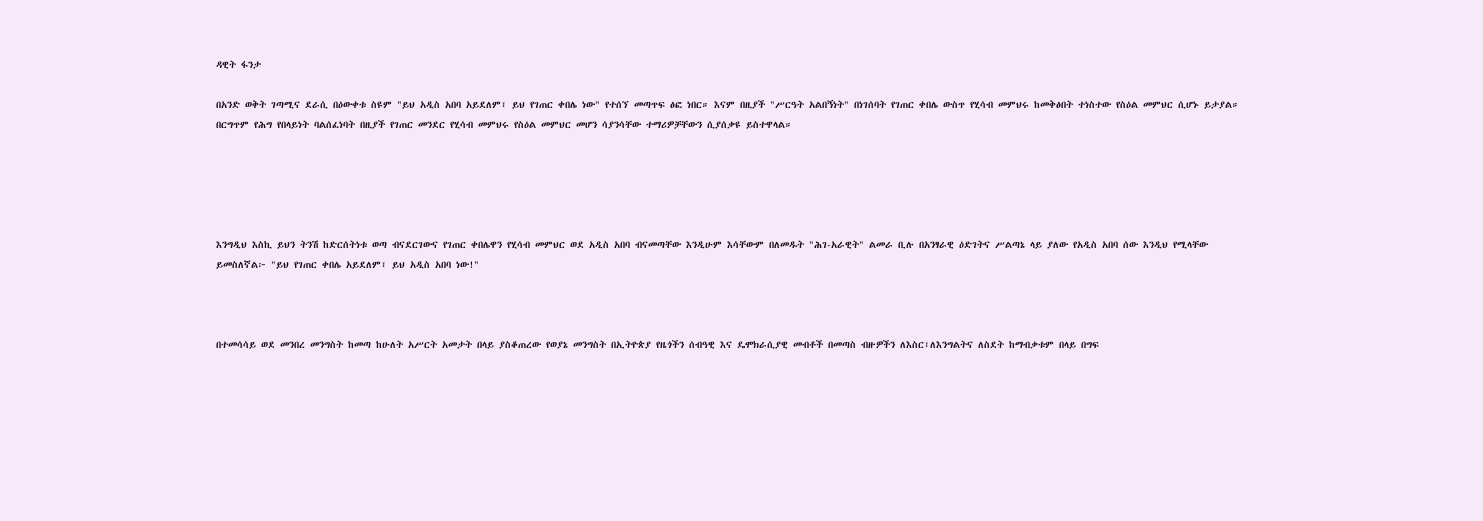ዳዊት ፋንታ

በአንድ ወቅት ገጣሚና ደራሲ በዕውቀቱ ስዩም "ይህ አዲስ አበባ አይደለም፣ ይህ የገጠር ቀበሌ ነው" የተሰኘ መጣጥፍ ፅፎ ነበር። እናም በዚያች "ሥርዓት አልበኝነት" በነገሰባት የገጠር ቀበሌ ውስጥ የሂሳብ መምህሩ ከመቅፅበት ተነስተው የስዕል መምህር ሲሆኑ ይታያል። በርግጥም የሕግ የበላይነት ባልሰፈነባት በዚያች የገጠር መንደር የሂሳብ መምህሩ የስዕል መምህር መሆን ሳያንሳቸው ተማሪዎቻቸውን ሲያሰቃዩ ይስተዋላል።





እንግዲህ እስኪ ይህን ትንሽ ከድርሰትነቱ ወጣ ብናደርገውና የገጠር ቀበሌዋን የሂሳብ መምህር ወደ አዲስ አበባ ብናመጣቸው እንዲሁም እሳቸውም በለመዱት "ሕገ-አራዊት" ልመራ ቢሉ በአንፃራዊ ዕድገትና ሥልጣኔ ላይ ያለው የአዲስ አበባ ሰው እንዲህ የሚላቸው ይመስለኛል፦ "ይህ የገጠር ቀበሌ አይደለም፣ ይህ አዲስ አበባ ነው!"



በተመሳሳይ ወደ መንበረ መንግስት ከመጣ ከሁለት አሥርት አመታት በላይ ያስቆጠረው የወያኔ መንግስት በኢትዮጵያ የዜጎችን ሰብዓዊ እና ዴሞክራሲያዊ መብቶች በመጣስ ብዙዎችን ለእስር፣ለእንግልትና ለስደት ከማብቃቱም በላይ በግፍ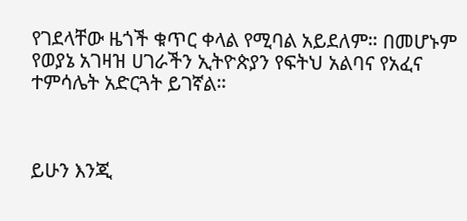የገደላቸው ዜጎች ቁጥር ቀላል የሚባል አይደለም። በመሆኑም የወያኔ አገዛዝ ሀገራችን ኢትዮጵያን የፍትህ አልባና የአፈና ተምሳሌት አድርጓት ይገኛል።



ይሁን እንጂ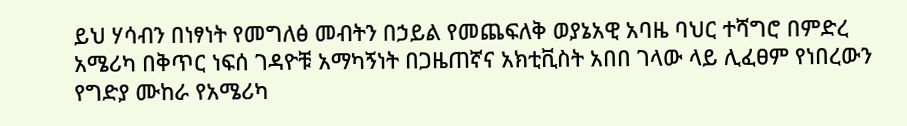ይህ ሃሳብን በነፃነት የመግለፅ መብትን በኃይል የመጨፍለቅ ወያኔአዊ አባዜ ባህር ተሻግሮ በምድረ አሜሪካ በቅጥር ነፍሰ ገዳዮቹ አማካኝነት በጋዜጠኛና አክቲቪስት አበበ ገላው ላይ ሊፈፀም የነበረውን የግድያ ሙከራ የአሜሪካ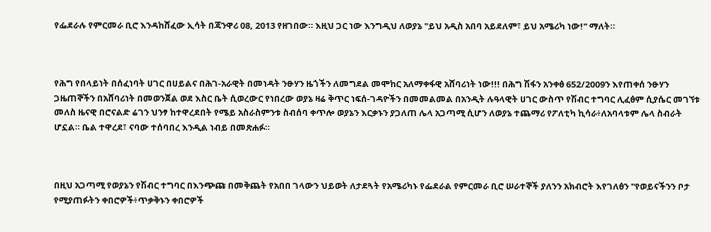የፌደራሉ የምርመራ ቢሮ እንዳከሸፈው ኢሳት በጃንዋሪ 08, 2013 የዘገበው። እዚህ ጋር ነው እንግዲህ ለወያኔ "ይህ አዲስ አበባ አይደለም፣ ይህ አሜሪካ ነው!" ማለት።



የሕግ የበላይነት በሰፈነባት ሀገር በሀይልና በሕገ-አራዊት በመነዳት ንፁሃን ዜጎችን ለመግደል መሞከር አለማቀፋዊ አሸባሪነት ነው!!! በሕግ ሽፋን አንቀፅ 652/2009ን እየጠቀሰ ንፁሃን ጋዜጠኞችን በአሸባሪነት በመወንጀል ወደ እስር ቤት ሲወረውር የነበረው ወያኔ ዛሬ ቅጥር ነፍሰ-ገዳዮችን በመመልመል በአንዲት ሉዓላዊት ሀገር ውስጥ የሽብር ተግባር ሊፈፅም ሲያሴር መገኘቱ መለስ ዜናዊ በሮናልድ ሬገን ህንፃ ከተዋረደበት የሜይ አስራስምንቱ ስብሰባ ቀጥሎ ወያኔን እርቃኑን ያጋለጠ ሌላ አጋጣሚ ሲሆን ለወያኔ ተጨማሪ የፖለቲካ ኪሳራ፥ለአባላቱም ሌላ ስብራት ሆኗል። ቤል ተዋረደ፣ ናባው ተሰባበረ እንዲል ነብይ በመጽሐፉ።



በዚህ አጋጣሚ የወያኔን የሽብር ተግባር በእንጭጩ በመቅጨት የአበበ ገላውን ህይወት ለታደጓት የአሜሪካኑ የፌደራል የምርመራ ቢሮ ሠራተኞች ያለንን አክብሮት እየገለፅን "የወይናችንን ቦታ የሚያጠፉትን ቀበሮዎች፥ጥቃቅኑን ቀበሮዎች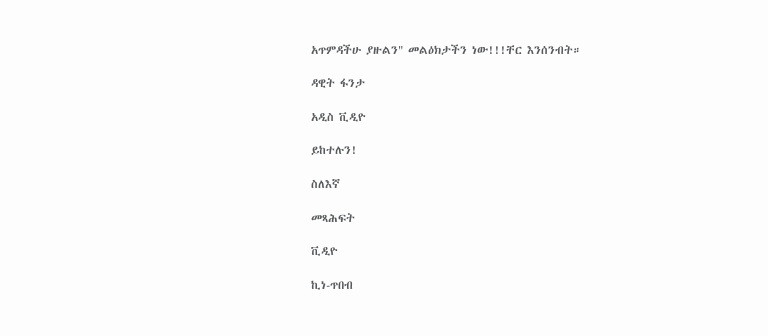አጥምዳችሁ ያዙልን" መልዕክታችን ነው!!!ቸር እንሰንብት።

ዳዊት ፋንታ

አዲስ ቪዲዮ

ይከተሉን!

ስለእኛ

መጻሕፍት

ቪዲዮ

ኪነ-ጥበብ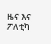ዜና እና ፖለቲካ